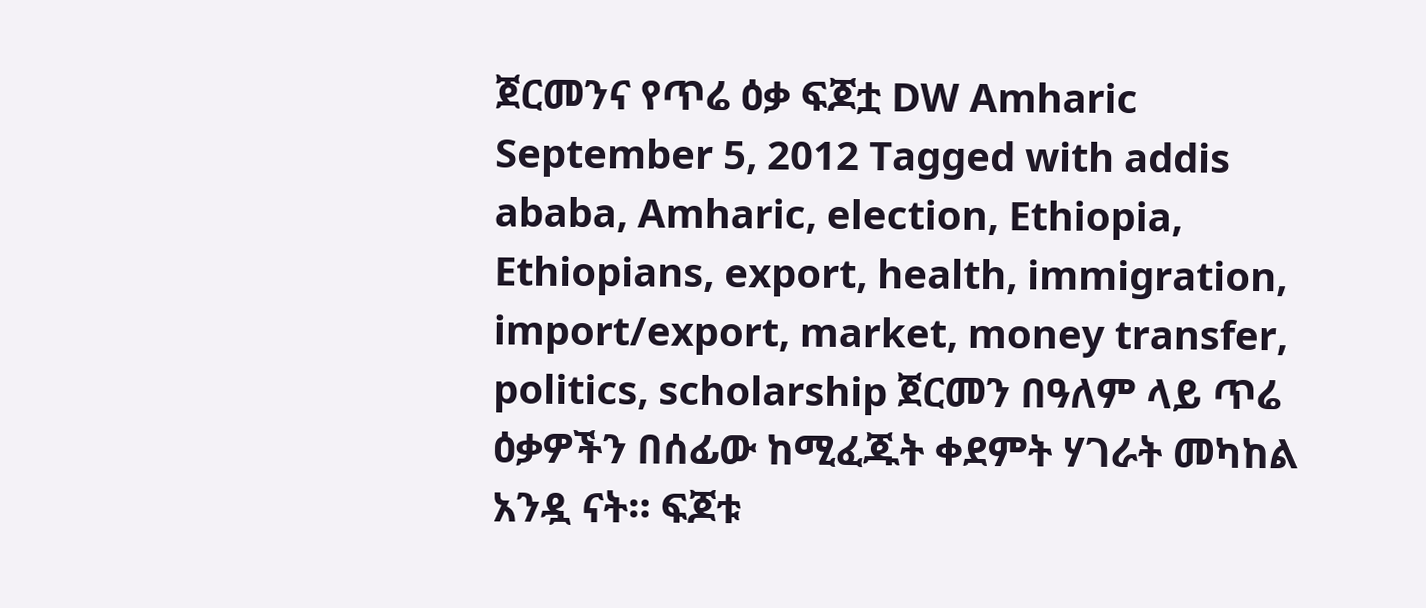ጀርመንና የጥሬ ዕቃ ፍጆቷ DW Amharic September 5, 2012 Tagged with addis ababa, Amharic, election, Ethiopia, Ethiopians, export, health, immigration, import/export, market, money transfer, politics, scholarship ጀርመን በዓለም ላይ ጥሬ ዕቃዎችን በሰፊው ከሚፈጁት ቀደምት ሃገራት መካከል አንዷ ናት። ፍጆቱ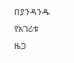በያንዳንዱ የአገሪቱ ዜጋ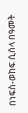በነፍስ-ወከፍ ሲሰላ በዓመት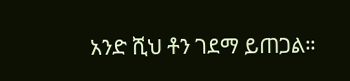አንድ ሺህ ቶን ገደማ ይጠጋል።